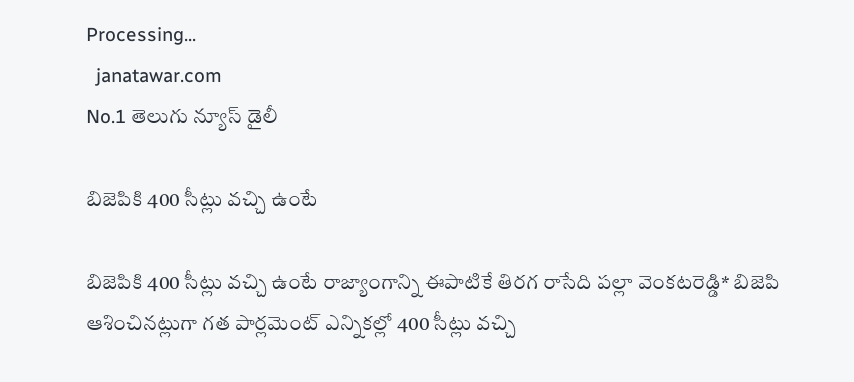Processing...
  janatawar.com
No.1 తెలుగు న్యూస్ డైలీ

బిజెపికి 400 సీట్లు వచ్చి ఉంటే

బిజెపికి 400 సీట్లు వచ్చి ఉంటే రాజ్యాంగాన్ని ఈపాటికే తిరగ రాసేది పల్లా వెంకటరెడ్డి* బిజెపి ఆశించినట్లుగా గత పార్లమెంట్‌ ఎన్నికల్లో 400 సీట్లు వచ్చి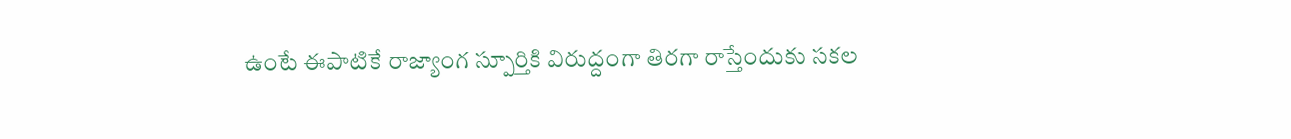ఉంటే ఈపాటికే రాజ్యాంగ స్పూర్తికి విరుద్దంగా తిరగా రాస్తేందుకు సకల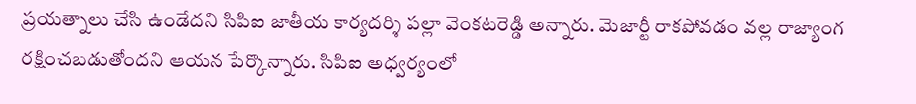ప్రయత్నాలు చేసి ఉండేదని సిపిఐ జాతీయ కార్యదర్శి పల్లా వెంకటరెడ్డి అన్నారు. మెజార్టీ రాకపోవడం వల్ల రాజ్యాంగ రక్షించబడుతోందని ఆయన పేర్కొన్నారు. సిపిఐ అధ్వర్యంలో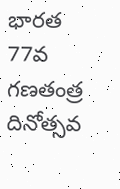భారత 77వ గణతంత్ర దినోత్సవ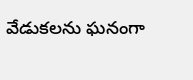వేడుకలను ఘనంగా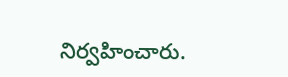నిర్వహించారు.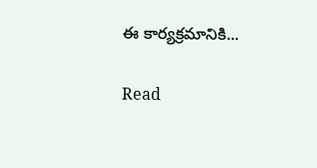ఈ కార్యక్రమానికి...

Read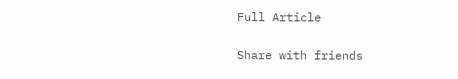Full Article

Share with friends